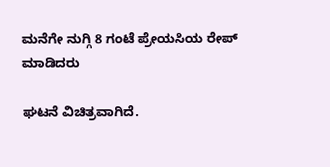ಮನೆಗೇ ನುಗ್ಗಿ 8 ಗಂಟೆ ಪ್ರೇಯಸಿಯ ರೇಪ್ ಮಾಡಿದರು

ಘಟನೆ ವಿಚಿತ್ರವಾಗಿದೆ.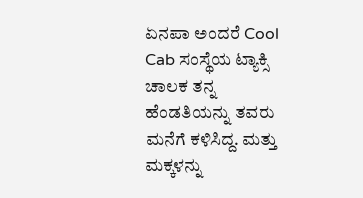ಏನಪಾ ಅಂದರೆ Cool Cab ಸಂಸ್ಥೆಯ ಟ್ಯಾಕ್ಸಿ ಚಾಲಕ ತನ್ನ ಹೆಂಡತಿಯನ್ನು ತವರು ಮನೆಗೆ ಕಳಿಸಿದ್ದ. ಮತ್ತು ಮಕ್ಕಳನ್ನು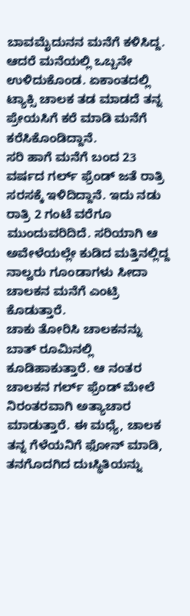ಬಾವಮೈದುನನ ಮನೆಗೆ ಕಳಿಸಿದ್ದ. ಆದರೆ ಮನೆಯಲ್ಲಿ ಒಬ್ಬನೇ ಉಳಿದುಕೊಂಡ. ಏಕಾಂತದಲ್ಲಿ ಟ್ಯಾಕ್ಸಿ ಚಾಲಕ ತಡ ಮಾಡದೆ ತನ್ನ ಪ್ರೇಯಸಿಗೆ ಕರೆ ಮಾಡಿ ಮನೆಗೆ ಕರೆಸಿಕೊಂಡಿದ್ದಾನೆ.
ಸರಿ ಹಾಗೆ ಮನೆಗೆ ಬಂದ 23 ವರ್ಷದ ಗರ್ಲ್ ಫ್ರೆಂಡ್ ಜತೆ ರಾತ್ರಿ ಸರಸಕ್ಕೆ ಇಳಿದಿದ್ದಾನೆ. ಇದು ನಡು ರಾತ್ರಿ 2 ಗಂಟೆ ವರೆಗೂ ಮುಂದುವರಿದಿದೆ. ಸರಿಯಾಗಿ ಆ ಅವೇಳೆಯಲ್ಲೇ ಕುಡಿದ ಮತ್ತಿನಲ್ಲಿದ್ದ ನಾಲ್ವರು ಗೂಂಡಾಗಳು ಸೀದಾ ಚಾಲಕನ ಮನೆಗೆ ಎಂಟ್ರಿ ಕೊಡುತ್ತಾರೆ.
ಚಾಕು ತೋರಿಸಿ ಚಾಲಕನನ್ನು ಬಾತ್ ರೂಮಿನಲ್ಲಿ ಕೂಡಿಹಾಕುತ್ತಾರೆ. ಆ ನಂತರ ಚಾಲಕನ ಗರ್ಲ್ ಫ್ರೆಂಡ್ ಮೇಲೆ ನಿರಂತರವಾಗಿ ಅತ್ಯಾಚಾರ ಮಾಡುತ್ತಾರೆ. ಈ ಮಧ್ಯೆ, ಚಾಲಕ ತನ್ನ ಗೆಳೆಯನಿಗೆ ಫೋನ್ ಮಾಡಿ, ತನಗೊದಗಿದ ದುಃಸ್ಥಿತಿಯನ್ನು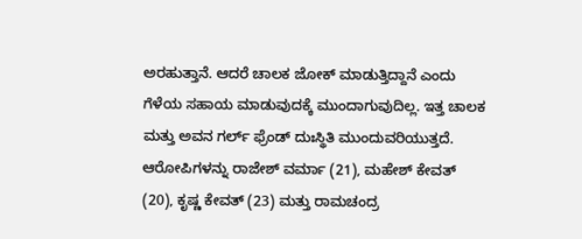ಅರಹುತ್ತಾನೆ. ಆದರೆ ಚಾಲಕ ಜೋಕ್ ಮಾಡುತ್ತಿದ್ದಾನೆ ಎಂದು ಗೆಳೆಯ ಸಹಾಯ ಮಾಡುವುದಕ್ಕೆ ಮುಂದಾಗುವುದಿಲ್ಲ. ಇತ್ತ ಚಾಲಕ ಮತ್ತು ಅವನ ಗರ್ಲ್ ಫ್ರೆಂಡ್ ದುಃಸ್ಥಿತಿ ಮುಂದುವರಿಯುತ್ತದೆ.
ಆರೋಪಿಗಳನ್ನು ರಾಜೇಶ್ ವರ್ಮಾ (21), ಮಹೇಶ್ ಕೇವತ್ (20), ಕೃಷ್ಣ ಕೇವತ್ (23) ಮತ್ತು ರಾಮಚಂದ್ರ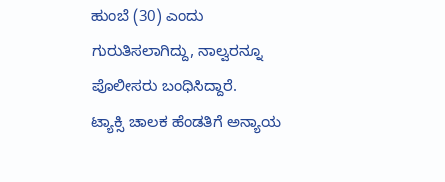ಹುಂಬೆ (30) ಎಂದು ಗುರುತಿಸಲಾಗಿದ್ದು, ನಾಲ್ವರನ್ನೂ ಪೊಲೀಸರು ಬಂಧಿಸಿದ್ದಾರೆ.
ಟ್ಯಾಕ್ಸಿ ಚಾಲಕ ಹೆಂಡತಿಗೆ ಅನ್ಯಾಯ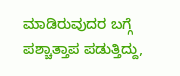ಮಾಡಿರುವುದರ ಬಗ್ಗೆ ಪಶ್ಚಾತ್ತಾಪ ಪಡುತ್ತಿದ್ದು,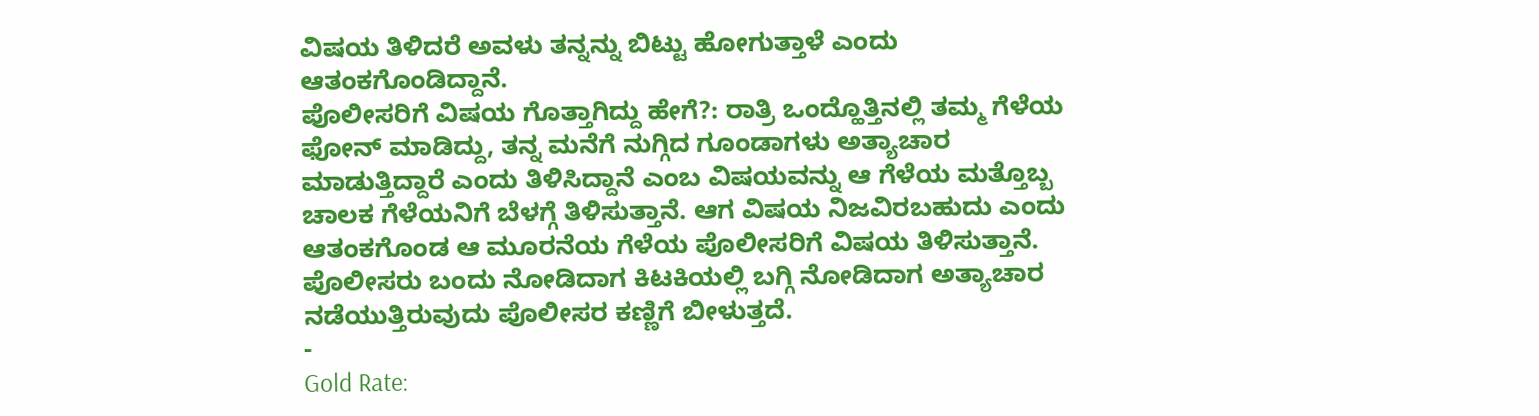ವಿಷಯ ತಿಳಿದರೆ ಅವಳು ತನ್ನನ್ನು ಬಿಟ್ಟು ಹೋಗುತ್ತಾಳೆ ಎಂದು ಆತಂಕಗೊಂಡಿದ್ದಾನೆ.
ಪೊಲೀಸರಿಗೆ ವಿಷಯ ಗೊತ್ತಾಗಿದ್ದು ಹೇಗೆ?: ರಾತ್ರಿ ಒಂದ್ಹೊತ್ತಿನಲ್ಲಿ ತಮ್ಮ ಗೆಳೆಯ ಫೋನ್ ಮಾಡಿದ್ದು, ತನ್ನ ಮನೆಗೆ ನುಗ್ಗಿದ ಗೂಂಡಾಗಳು ಅತ್ಯಾಚಾರ ಮಾಡುತ್ತಿದ್ದಾರೆ ಎಂದು ತಿಳಿಸಿದ್ದಾನೆ ಎಂಬ ವಿಷಯವನ್ನು ಆ ಗೆಳೆಯ ಮತ್ತೊಬ್ಬ ಚಾಲಕ ಗೆಳೆಯನಿಗೆ ಬೆಳಗ್ಗೆ ತಿಳಿಸುತ್ತಾನೆ. ಆಗ ವಿಷಯ ನಿಜವಿರಬಹುದು ಎಂದು ಆತಂಕಗೊಂಡ ಆ ಮೂರನೆಯ ಗೆಳೆಯ ಪೊಲೀಸರಿಗೆ ವಿಷಯ ತಿಳಿಸುತ್ತಾನೆ. ಪೊಲೀಸರು ಬಂದು ನೋಡಿದಾಗ ಕಿಟಕಿಯಲ್ಲಿ ಬಗ್ಗಿ ನೋಡಿದಾಗ ಅತ್ಯಾಚಾರ ನಡೆಯುತ್ತಿರುವುದು ಪೊಲೀಸರ ಕಣ್ಣಿಗೆ ಬೀಳುತ್ತದೆ.
-
Gold Rate: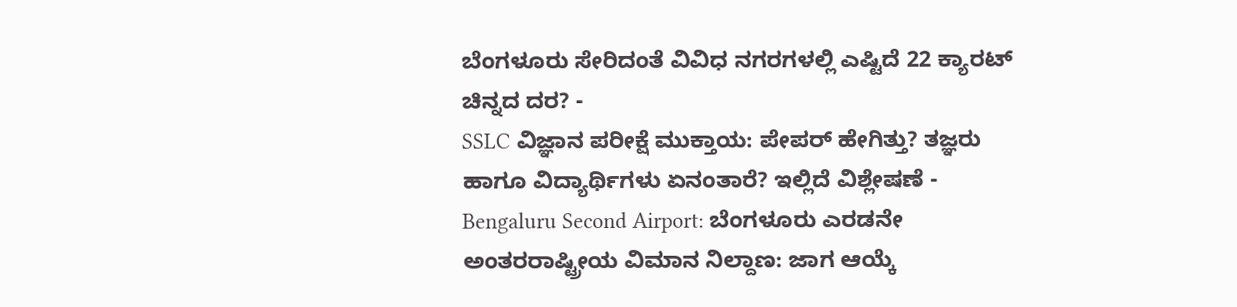ಬೆಂಗಳೂರು ಸೇರಿದಂತೆ ವಿವಿಧ ನಗರಗಳಲ್ಲಿ ಎಷ್ಟಿದೆ 22 ಕ್ಯಾರಟ್ ಚಿನ್ನದ ದರ? -
SSLC ವಿಜ್ಞಾನ ಪರೀಕ್ಷೆ ಮುಕ್ತಾಯ: ಪೇಪರ್ ಹೇಗಿತ್ತು? ತಜ್ಞರು ಹಾಗೂ ವಿದ್ಯಾರ್ಥಿಗಳು ಏನಂತಾರೆ? ಇಲ್ಲಿದೆ ವಿಶ್ಲೇಷಣೆ -
Bengaluru Second Airport: ಬೆಂಗಳೂರು ಎರಡನೇ ಅಂತರರಾಷ್ಟ್ರೀಯ ವಿಮಾನ ನಿಲ್ದಾಣ: ಜಾಗ ಆಯ್ಕೆ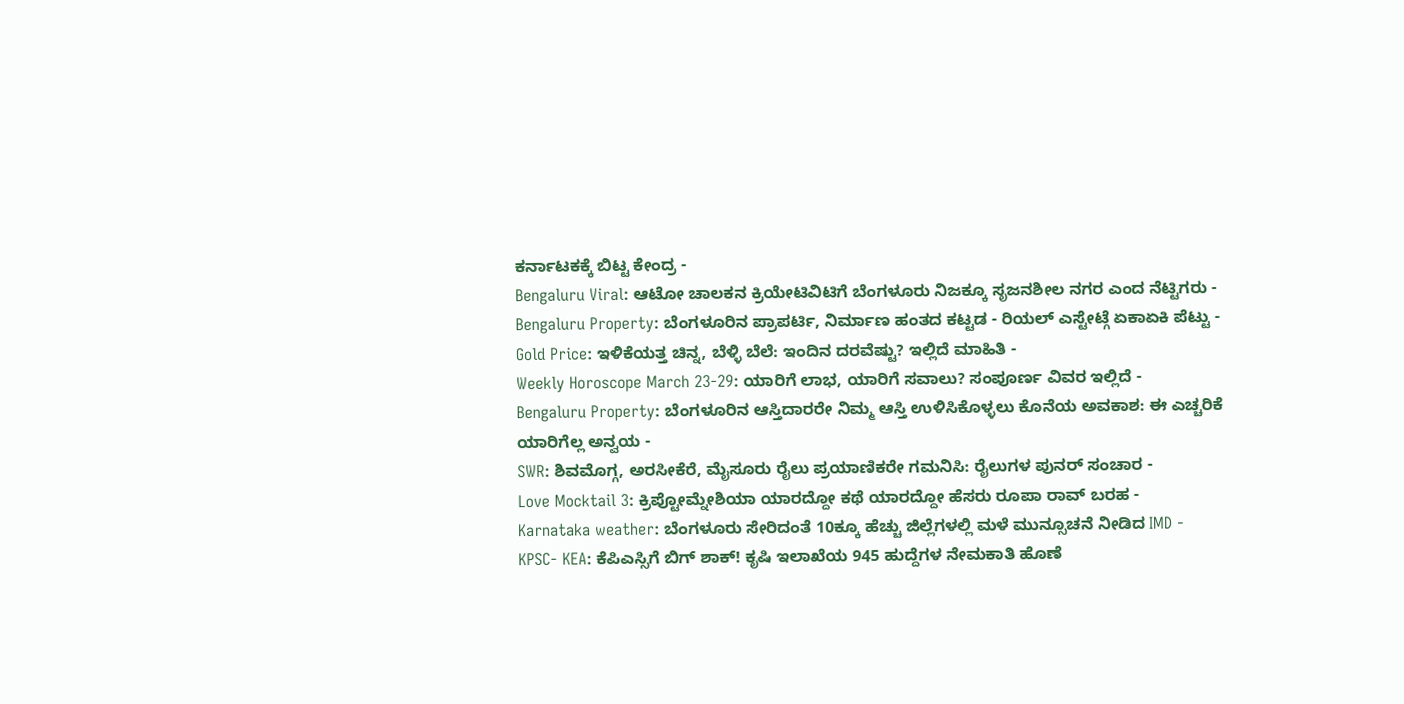ಕರ್ನಾಟಕಕ್ಕೆ ಬಿಟ್ಟ ಕೇಂದ್ರ -
Bengaluru Viral: ಆಟೋ ಚಾಲಕನ ಕ್ರಿಯೇಟಿವಿಟಿಗೆ ಬೆಂಗಳೂರು ನಿಜಕ್ಕೂ ಸೃಜನಶೀಲ ನಗರ ಎಂದ ನೆಟ್ಟಿಗರು -
Bengaluru Property: ಬೆಂಗಳೂರಿನ ಪ್ರಾಪರ್ಟಿ, ನಿರ್ಮಾಣ ಹಂತದ ಕಟ್ಟಡ - ರಿಯಲ್ ಎಸ್ಟೇಟ್ಗೆ ಏಕಾಏಕಿ ಪೆಟ್ಟು -
Gold Price: ಇಳಿಕೆಯತ್ತ ಚಿನ್ನ, ಬೆಳ್ಳಿ ಬೆಲೆ: ಇಂದಿನ ದರವೆಷ್ಟು? ಇಲ್ಲಿದೆ ಮಾಹಿತಿ -
Weekly Horoscope March 23-29: ಯಾರಿಗೆ ಲಾಭ, ಯಾರಿಗೆ ಸವಾಲು? ಸಂಪೂರ್ಣ ವಿವರ ಇಲ್ಲಿದೆ -
Bengaluru Property: ಬೆಂಗಳೂರಿನ ಆಸ್ತಿದಾರರೇ ನಿಮ್ಮ ಆಸ್ತಿ ಉಳಿಸಿಕೊಳ್ಳಲು ಕೊನೆಯ ಅವಕಾಶ: ಈ ಎಚ್ಚರಿಕೆ ಯಾರಿಗೆಲ್ಲ ಅನ್ವಯ -
SWR: ಶಿವಮೊಗ್ಗ, ಅರಸೀಕೆರೆ, ಮೈಸೂರು ರೈಲು ಪ್ರಯಾಣಿಕರೇ ಗಮನಿಸಿ: ರೈಲುಗಳ ಪುನರ್ ಸಂಚಾರ -
Love Mocktail 3: ಕ್ರಿಪ್ಟೋಮ್ನೇಶಿಯಾ ಯಾರದ್ದೋ ಕಥೆ ಯಾರದ್ದೋ ಹೆಸರು ರೂಪಾ ರಾವ್ ಬರಹ -
Karnataka weather: ಬೆಂಗಳೂರು ಸೇರಿದಂತೆ 10ಕ್ಕೂ ಹೆಚ್ಚು ಜಿಲ್ಲೆಗಳಲ್ಲಿ ಮಳೆ ಮುನ್ಸೂಚನೆ ನೀಡಿದ IMD -
KPSC- KEA: ಕೆಪಿಎಸ್ಸಿಗೆ ಬಿಗ್ ಶಾಕ್! ಕೃಷಿ ಇಲಾಖೆಯ 945 ಹುದ್ದೆಗಳ ನೇಮಕಾತಿ ಹೊಣೆ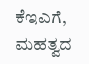ಕೆಇಎಗೆ, ಮಹತ್ವದ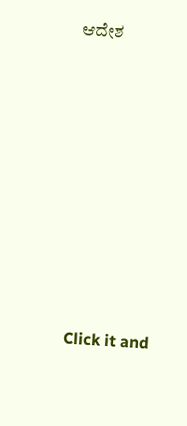ಆದೇಶ












Click it and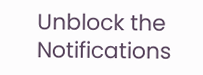Unblock the Notifications